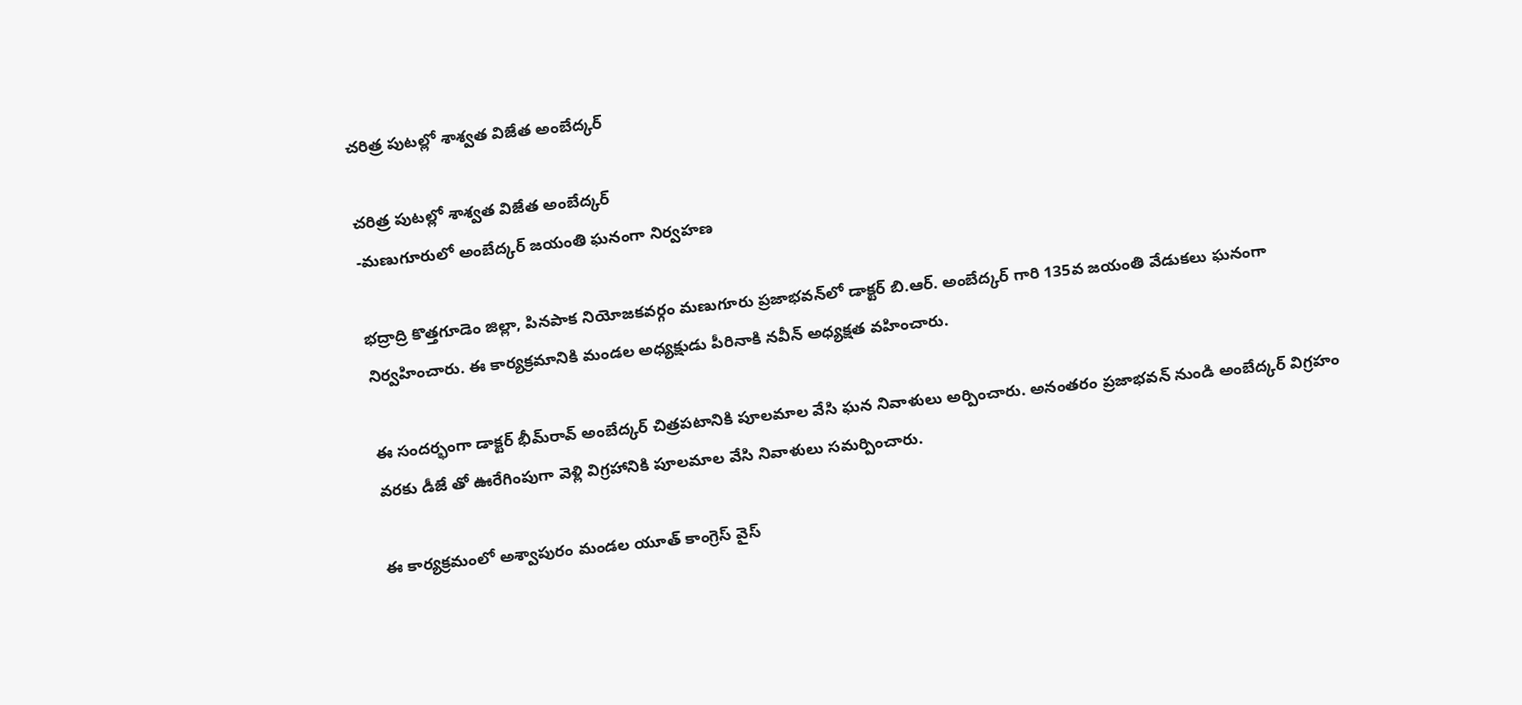చరిత్ర పుటల్లో శాశ్వత విజేత అంబేద్కర్

చరిత్ర పుటల్లో శాశ్వత విజేత అంబేద్కర్
-మణుగూరులో అంబేద్కర్ జయంతి ఘనంగా నిర్వహణ

భద్రాద్రి కొత్తగూడెం జిల్లా, పినపాక నియోజకవర్గం మణుగూరు ప్రజాభవన్‌లో డాక్టర్ బి.ఆర్. అంబేద్కర్ గారి 135వ జయంతి వేడుకలు ఘనంగా నిర్వహించారు. ఈ కార్యక్రమానికి మండల అధ్యక్షుడు పీరినాకి నవీన్ అధ్యక్షత వహించారు.

ఈ సందర్భంగా డాక్టర్ భీమ్‌రావ్ అంబేద్కర్ చిత్రపటానికి పూలమాల వేసి ఘన నివాళులు అర్పించారు. అనంతరం ప్రజాభవన్ నుండి అంబేద్కర్ విగ్రహం వరకు డీజే తో ఊరేగింపుగా వెళ్లి విగ్రహానికి పూలమాల వేసి నివాళులు సమర్పించారు.

ఈ కార్యక్రమంలో అశ్వాపురం మండల యూత్ కాంగ్రెస్ వైస్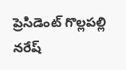ప్రెసిడెంట్ గొల్లపల్లి నరేష్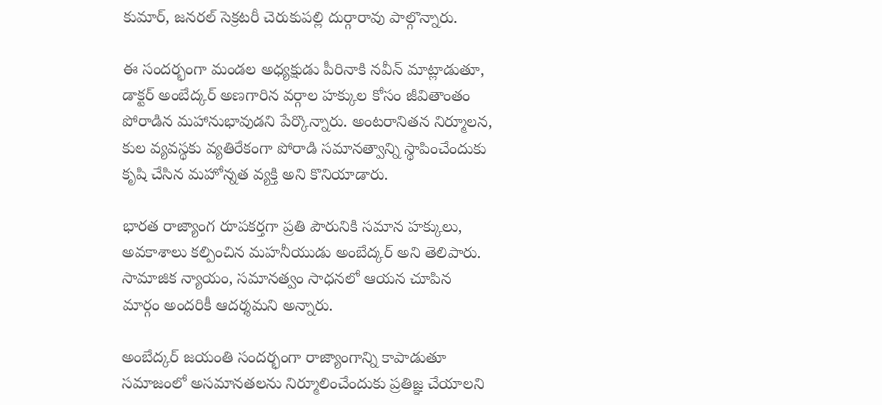కుమార్, జనరల్ సెక్రటరీ చెరుకుపల్లి దుర్గారావు పాల్గొన్నారు.

ఈ సందర్భంగా మండల అధ్యక్షుడు పీరినాకి నవీన్ మాట్లాడుతూ,
డాక్టర్ అంబేద్కర్ అణగారిన వర్గాల హక్కుల కోసం జీవితాంతం పోరాడిన మహానుభావుడని పేర్కొన్నారు. అంటరానితన నిర్మూలన, కుల వ్యవస్థకు వ్యతిరేకంగా పోరాడి సమానత్వాన్ని స్థాపించేందుకు కృషి చేసిన మహోన్నత వ్యక్తి అని కొనియాడారు.

భారత రాజ్యాంగ రూపకర్తగా ప్రతి పౌరునికి సమాన హక్కులు, అవకాశాలు కల్పించిన మహనీయుడు అంబేద్కర్ అని తెలిపారు. సామాజిక న్యాయం, సమానత్వం సాధనలో ఆయన చూపిన మార్గం అందరికీ ఆదర్శమని అన్నారు.

అంబేద్కర్ జయంతి సందర్భంగా రాజ్యాంగాన్ని కాపాడుతూ సమాజంలో అసమానతలను నిర్మూలించేందుకు ప్రతిజ్ఞ చేయాలని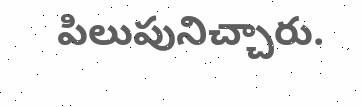పిలుపునిచ్చారు.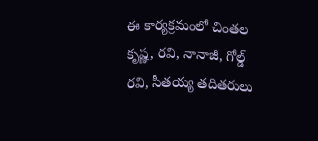ఈ కార్యక్రమంలో చింతల కృష్ణ, రవి, నానాజీ, గోల్డ్ రవి, సీతయ్య తదితరులు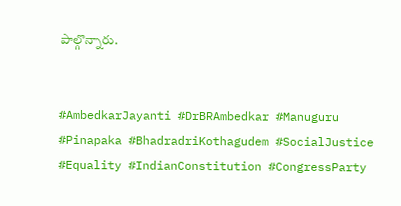పాల్గొన్నారు.


#AmbedkarJayanti #DrBRAmbedkar #Manuguru #Pinapaka #BhadradriKothagudem #SocialJustice #Equality #IndianConstitution #CongressParty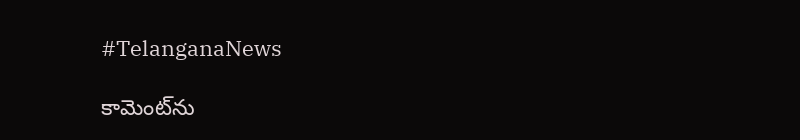#TelanganaNews

కామెంట్‌ను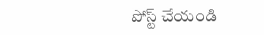పోస్ట్ చేయండి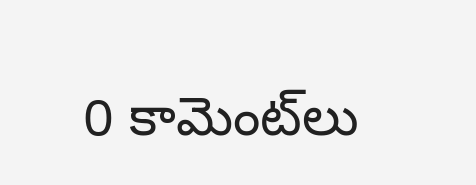0 కామెంట్‌లు